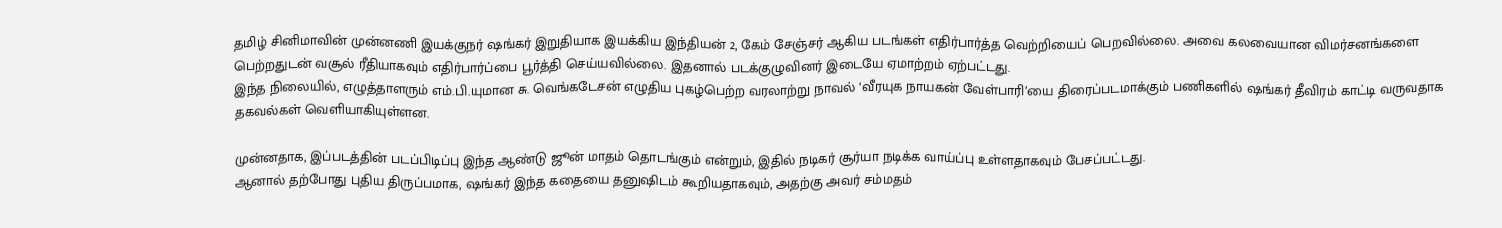தமிழ் சினிமாவின் முன்னணி இயக்குநர் ஷங்கர் இறுதியாக இயக்கிய இந்தியன் 2, கேம் சேஞ்சர் ஆகிய படங்கள் எதிர்பார்த்த வெற்றியைப் பெறவில்லை. அவை கலவையான விமர்சனங்களை பெற்றதுடன் வசூல் ரீதியாகவும் எதிர்பார்ப்பை பூர்த்தி செய்யவில்லை. இதனால் படக்குழுவினர் இடையே ஏமாற்றம் ஏற்பட்டது.
இந்த நிலையில், எழுத்தாளரும் எம்.பி.யுமான சு. வெங்கடேசன் எழுதிய புகழ்பெற்ற வரலாற்று நாவல் ‘வீரயுக நாயகன் வேள்பாரி’யை திரைப்படமாக்கும் பணிகளில் ஷங்கர் தீவிரம் காட்டி வருவதாக தகவல்கள் வெளியாகியுள்ளன.

முன்னதாக, இப்படத்தின் படப்பிடிப்பு இந்த ஆண்டு ஜூன் மாதம் தொடங்கும் என்றும், இதில் நடிகர் சூர்யா நடிக்க வாய்ப்பு உள்ளதாகவும் பேசப்பட்டது.
ஆனால் தற்போது புதிய திருப்பமாக, ஷங்கர் இந்த கதையை தனுஷிடம் கூறியதாகவும், அதற்கு அவர் சம்மதம்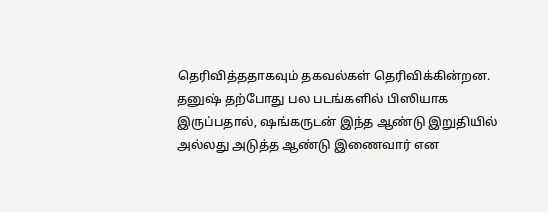தெரிவித்ததாகவும் தகவல்கள் தெரிவிக்கின்றன.
தனுஷ் தற்போது பல படங்களில் பிஸியாக இருப்பதால், ஷங்கருடன் இந்த ஆண்டு இறுதியில் அல்லது அடுத்த ஆண்டு இணைவார் என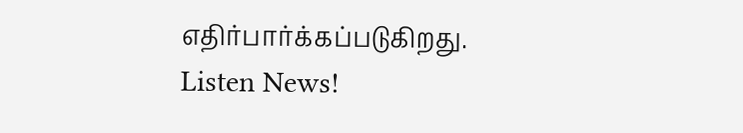எதிர்பார்க்கப்படுகிறது.
Listen News!